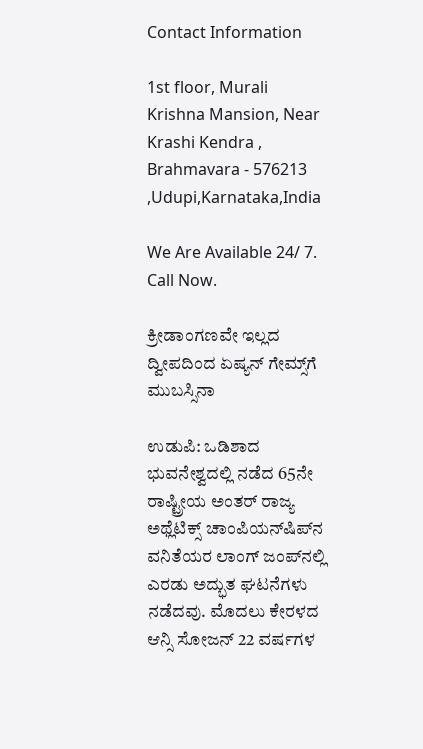Contact Information

1st floor, Murali Krishna Mansion, Near Krashi Kendra , Brahmavara - 576213 ,Udupi,Karnataka,India

We Are Available 24/ 7. Call Now.

ಕ್ರೀಡಾಂಗಣವೇ ಇಲ್ಲದ ದ್ವೀಪದಿಂದ ಏಷ್ಯನ್‌ ಗೇಮ್ಸ್‌ಗೆ ಮುಬಸ್ಸಿನಾ

ಉಡುಪಿ: ಒಡಿಶಾದ ಭುವನೇಶ್ವದಲ್ಲಿ ನಡೆದ 65ನೇ ರಾಷ್ಟ್ರೀಯ ಅಂತರ್‌ ರಾಜ್ಯ ಅಥ್ಲೆಟಿಕ್ಸ್‌ ಚಾಂಪಿಯನ್‌ಷಿಪ್‌ನ ವನಿತೆಯರ ಲಾಂಗ್ ಜಂಪ್‌ನಲ್ಲಿ ಎರಡು ಅದ್ಭುತ ಘಟನೆಗಳು ನಡೆದವು. ಮೊದಲು ಕೇರಳದ ಆನ್ಸಿ ಸೋಜನ್‌ 22 ವರ್ಷಗಳ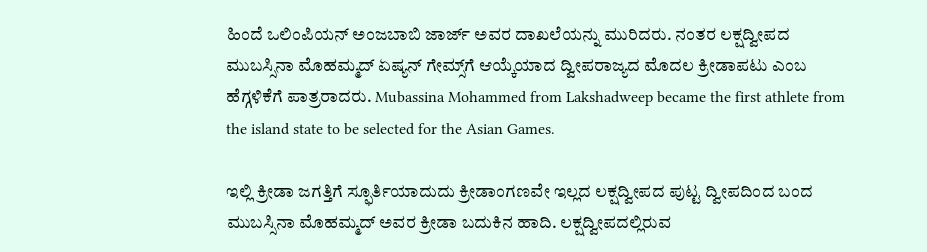ಹಿಂದೆ ಒಲಿಂಪಿಯನ್‌ ಅಂಜಬಾಬಿ ಜಾರ್ಜ್‌ ಅವರ ದಾಖಲೆಯನ್ನು ಮುರಿದರು. ನಂತರ ಲಕ್ಷದ್ವೀಪದ ಮುಬಸ್ಸಿನಾ ಮೊಹಮ್ಮದ್‌ ಏಷ್ಯನ್‌ ಗೇಮ್ಸ್‌ಗೆ ಆಯ್ಕೆಯಾದ ದ್ವೀಪರಾಜ್ಯದ ಮೊದಲ ಕ್ರೀಡಾಪಟು ಎಂಬ ಹೆಗ್ಗಳಿಕೆಗೆ ಪಾತ್ರರಾದರು. Mubassina Mohammed from Lakshadweep became the first athlete from the island state to be selected for the Asian Games.

ಇಲ್ಲಿ ಕ್ರೀಡಾ ಜಗತ್ತಿಗೆ ಸ್ಫೂರ್ತಿಯಾದುದು ಕ್ರೀಡಾಂಗಣವೇ ಇಲ್ಲದ ಲಕ್ಷದ್ವೀಪದ ಪುಟ್ಟ ದ್ವೀಪದಿಂದ ಬಂದ ಮುಬಸ್ಸಿನಾ ಮೊಹಮ್ಮದ್‌ ಅವರ ಕ್ರೀಡಾ ಬದುಕಿನ ಹಾದಿ. ಲಕ್ಷದ್ವೀಪದಲ್ಲಿರುವ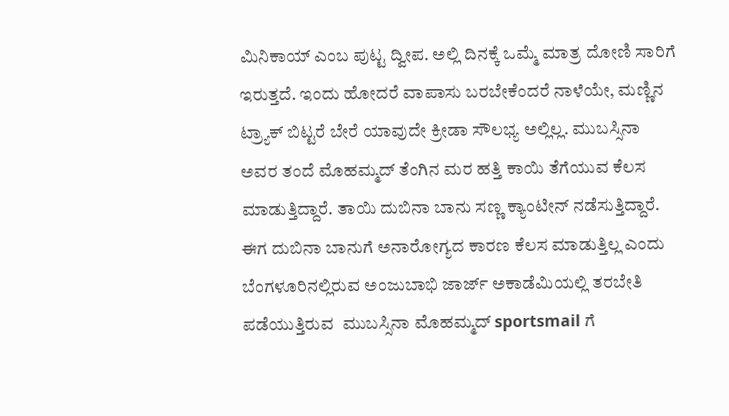ಮಿನಿಕಾಯ್‌ ಎಂಬ ಪುಟ್ಟ ದ್ವೀಪ. ಅಲ್ಲಿ ದಿನಕ್ಕೆ ಒಮ್ಮೆ ಮಾತ್ರ ದೋಣಿ ಸಾರಿಗೆ ಇರುತ್ತದೆ. ಇಂದು ಹೋದರೆ ವಾಪಾಸು ಬರಬೇಕೆಂದರೆ ನಾಳೆಯೇ, ಮಣ್ಣಿನ ಟ್ರ್ಯಾಕ್‌ ಬಿಟ್ಟರೆ ಬೇರೆ ಯಾವುದೇ ಕ್ರೀಡಾ ಸೌಲಭ್ಯ ಅಲ್ಲಿಲ್ಲ. ಮುಬಸ್ಸಿನಾ ಅವರ ತಂದೆ ಮೊಹಮ್ಮದ್‌ ತೆಂಗಿನ ಮರ ಹತ್ತಿ ಕಾಯಿ ತೆಗೆಯುವ ಕೆಲಸ ಮಾಡುತ್ತಿದ್ದಾರೆ. ತಾಯಿ ದುಬಿನಾ ಬಾನು ಸಣ್ಣ ಕ್ಯಾಂಟೀನ್‌ ನಡೆಸುತ್ತಿದ್ದಾರೆ. ಈಗ ದುಬಿನಾ ಬಾನುಗೆ ಅನಾರೋಗ್ಯದ ಕಾರಣ ಕೆಲಸ ಮಾಡುತ್ತಿಲ್ಲ ಎಂದು ಬೆಂಗಳೂರಿನಲ್ಲಿರುವ ಅಂಜುಬಾಭಿ ಜಾರ್ಜ್‌ ಅಕಾಡೆಮಿಯಲ್ಲಿ ತರಬೇತಿ ಪಡೆಯುತ್ತಿರುವ  ಮುಬಸ್ಸಿನಾ ಮೊಹಮ್ಮದ್‌ sportsmail ಗೆ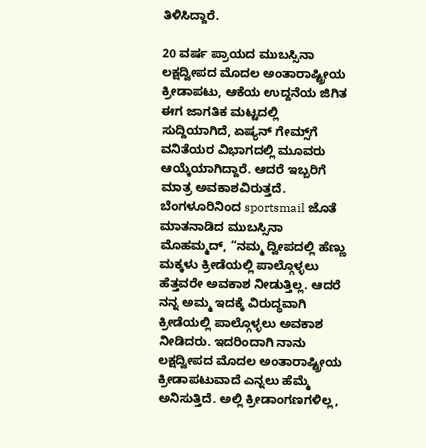ತಿಳಿಸಿದ್ದಾರೆ.

20 ವರ್ಷ ಪ್ರಾಯದ ಮುಬಸ್ಸಿನಾ ಲಕ್ಷದ್ವೀಪದ ಮೊದಲ ಅಂತಾರಾಷ್ಟ್ರೀಯ ಕ್ರೀಡಾಪಟು, ಆಕೆಯ ಉದ್ದನೆಯ ಜಿಗಿತ ಈಗ ಜಾಗತಿಕ ಮಟ್ಟದಲ್ಲಿ ಸುದ್ದಿಯಾಗಿದೆ, ಏಷ್ಯನ್‌ ಗೇಮ್ಸ್‌ಗೆ ವನಿತೆಯರ ವಿಭಾಗದಲ್ಲಿ ಮೂವರು ಆಯ್ಕೆಯಾಗಿದ್ದಾರೆ. ಆದರೆ ಇಬ್ಬರಿಗೆ ಮಾತ್ರ ಅವಕಾಶವಿರುತ್ತದೆ. ಬೆಂಗಳೂರಿನಿಂದ sportsmail ಜೊತೆ ಮಾತನಾಡಿದ ಮುಬಸ್ಸಿನಾ ಮೊಹಮ್ಮದ್‌, “ನಮ್ಮ ದ್ವೀಪದಲ್ಲಿ ಹೆಣ್ಣು ಮಕ್ಕಳು ಕ್ರೀಡೆಯಲ್ಲಿ ಪಾಲ್ಗೊಳ್ಳಲು ಹೆತ್ತವರೇ ಅವಕಾಶ ನೀಡುತ್ತಿಲ್ಲ. ಆದರೆ ನನ್ನ ಅಮ್ಮ ಇದಕ್ಕೆ ವಿರುದ್ಧವಾಗಿ ಕ್ರೀಡೆಯಲ್ಲಿ ಪಾಲ್ಗೊಳ್ಳಲು ಅವಕಾಶ ನೀಡಿದರು. ಇದರಿಂದಾಗಿ ನಾನು ಲಕ್ಷದ್ವೀಪದ ಮೊದಲ ಅಂತಾರಾಷ್ಟ್ರೀಯ ಕ್ರೀಡಾಪಟುವಾದೆ ಎನ್ನಲು ಹೆಮ್ಮೆ ಅನಿಸುತ್ತಿದೆ. ಅಲ್ಲಿ ಕ್ರೀಡಾಂಗಣಗಳಿಲ್ಲ,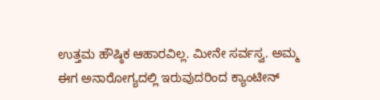ಉತ್ತಮ ಹೌಷ್ಠಿಕ ಆಹಾರವಿಲ್ಲ. ಮೀನೇ ಸರ್ವಸ್ವ. ಅಮ್ಮ ಈಗ ಅನಾರೋಗ್ಯದಲ್ಲಿ ಇರುವುದರಿಂದ ಕ್ಯಾಂಟೀನ್‌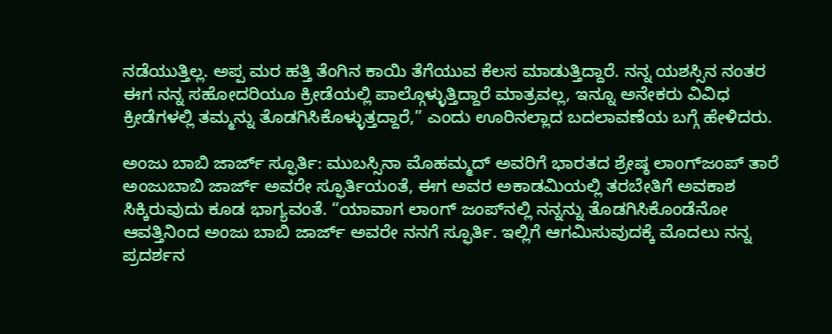ನಡೆಯುತ್ತಿಲ್ಲ. ಅಪ್ಪ ಮರ ಹತ್ತಿ ತೆಂಗಿನ ಕಾಯಿ ತೆಗೆಯುವ ಕೆಲಸ ಮಾಡುತ್ತಿದ್ದಾರೆ. ನನ್ನ ಯಶಸ್ಸಿನ ನಂತರ ಈಗ ನನ್ನ ಸಹೋದರಿಯೂ ಕ್ರೀಡೆಯಲ್ಲಿ ಪಾಲ್ಗೊಳ್ಳುತ್ತಿದ್ದಾರೆ ಮಾತ್ರವಲ್ಲ, ಇನ್ನೂ ಅನೇಕರು ವಿವಿಧ ಕ್ರೀಡೆಗಳಲ್ಲಿ ತಮ್ಮನ್ನು ತೊಡಗಿಸಿಕೊಳ್ಳುತ್ತದ್ದಾರೆ,” ಎಂದು ಊರಿನಲ್ಲಾದ ಬದಲಾವಣೆಯ ಬಗ್ಗೆ ಹೇಳಿದರು.

ಅಂಜು ಬಾಬಿ ಜಾರ್ಜ್‌ ಸ್ಫೂರ್ತಿ: ಮುಬಸ್ಸಿನಾ ಮೊಹಮ್ಮದ್‌ ಅವರಿಗೆ ಭಾರತದ ಶ್ರೇಷ್ಠ ಲಾಂಗ್‌ಜಂಪ್‌ ತಾರೆ ಅಂಜುಬಾಬಿ ಜಾರ್ಜ್‌ ಅವರೇ ಸ್ಫೂರ್ತಿಯಂತೆ, ಈಗ ಅವರ ಅಕಾಡಮಿಯಲ್ಲಿ ತರಬೇತಿಗೆ ಅವಕಾಶ ಸಿಕ್ಕಿರುವುದು ಕೂಡ ಭಾಗ್ಯವಂತೆ. “ಯಾವಾಗ ಲಾಂಗ್‌ ಜಂಪ್‌ನಲ್ಲಿ ನನ್ನನ್ನು ತೊಡಗಿಸಿಕೊಂಡೆನೋ ಆವತ್ತಿನಿಂದ ಅಂಜು ಬಾಬಿ ಜಾರ್ಜ್‌ ಅವರೇ ನನಗೆ ಸ್ಫೂರ್ತಿ. ಇಲ್ಲಿಗೆ ಆಗಮಿಸುವುದಕ್ಕೆ ಮೊದಲು ನನ್ನ ಪ್ರದರ್ಶನ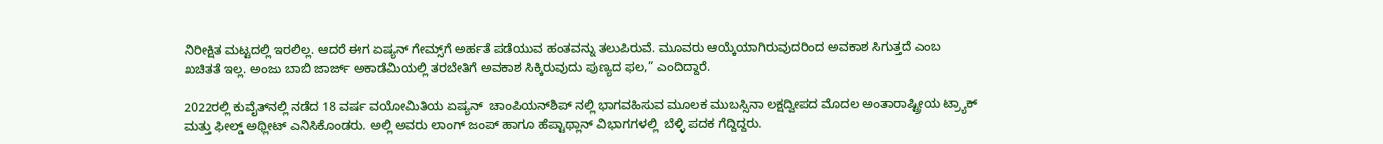ನಿರೀಕ್ಷಿತ ಮಟ್ಟದಲ್ಲಿ ಇರಲಿಲ್ಲ. ಆದರೆ ಈಗ ಏಷ್ಯನ್‌ ಗೇಮ್ಸ್‌ಗೆ ಅರ್ಹತೆ ಪಡೆಯುವ ಹಂತವನ್ನು ತಲುಪಿರುವೆ. ಮೂವರು ಆಯ್ಕೆಯಾಗಿರುವುದರಿಂದ ಅವಕಾಶ ಸಿಗುತ್ತದೆ ಎಂಬ ಖಚಿತತೆ ಇಲ್ಲ. ಅಂಜು ಬಾಬಿ ಜಾರ್ಜ್‌ ಅಕಾಡೆಮಿಯಲ್ಲಿ ತರಬೇತಿಗೆ ಅವಕಾಶ ಸಿಕ್ಕಿರುವುದು ಪುಣ್ಯದ ಫಲ,” ಎಂದಿದ್ದಾರೆ.

2022ರಲ್ಲಿ ಕುವೈತ್‌ನಲ್ಲಿ ನಡೆದ 18 ವರ್ಷ ವಯೋಮಿತಿಯ ಏಷ್ಯನ್  ಚಾಂಪಿಯನ್‌ಶಿಪ್ ನಲ್ಲಿ ಭಾಗವಹಿಸುವ ಮೂಲಕ ಮುಬಸ್ಸಿನಾ ಲಕ್ಷದ್ವೀಪದ ಮೊದಲ ಅಂತಾರಾಷ್ಟ್ರೀಯ ಟ್ರ್ಯಾಕ್ ಮತ್ತು ಫೀಲ್ಡ್ ಅಥ್ಲೀಟ್ ಎನಿಸಿಕೊಂಡರು. ಅಲ್ಲಿ ಅವರು ಲಾಂಗ್ ಜಂಪ್ ಹಾಗೂ ಹೆಪ್ಟಾಥ್ಲಾನ್ ವಿಭಾಗಗಳಲ್ಲಿ  ಬೆಳ್ಳಿ ಪದಕ ಗೆದ್ದಿದ್ದರು.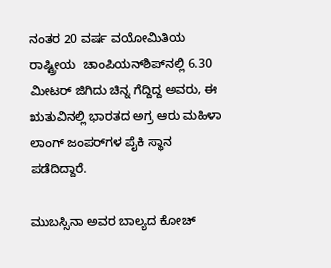ನಂತರ 20 ವರ್ಷ ವಯೋಮಿತಿಯ ರಾಷ್ಟ್ರೀಯ  ಚಾಂಪಿಯನ್‌ಶಿಪ್‌ನಲ್ಲಿ 6.30 ಮೀಟರ್ ಜಿಗಿದು ಚಿನ್ನ ಗೆದ್ದಿದ್ದ ಅವರು, ಈ ಋತುವಿನಲ್ಲಿ ಭಾರತದ ಅಗ್ರ ಆರು ಮಹಿಳಾ ಲಾಂಗ್ ಜಂಪರ್‌ಗಳ ಪೈಕಿ ಸ್ಥಾನ ಪಡೆದಿದ್ದಾರೆ.

ಮುಬಸ್ಸಿನಾ ಅವರ ಬಾಲ್ಯದ ಕೋಚ್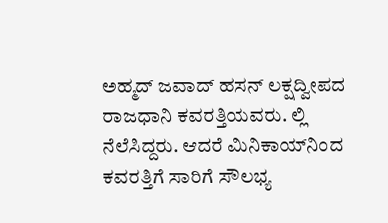ಅಹ್ಮದ್ ಜವಾದ್ ಹಸನ್ ಲಕ್ಷದ್ವೀಪದ ರಾಜಧಾನಿ ಕವರತ್ತಿಯವರು. ಲ್ಲಿ ನೆಲೆಸಿದ್ದರು. ಆದರೆ ಮಿನಿಕಾಯ್‌ನಿಂದ ಕವರತ್ತಿಗೆ ಸಾರಿಗೆ ಸೌಲಭ್ಯ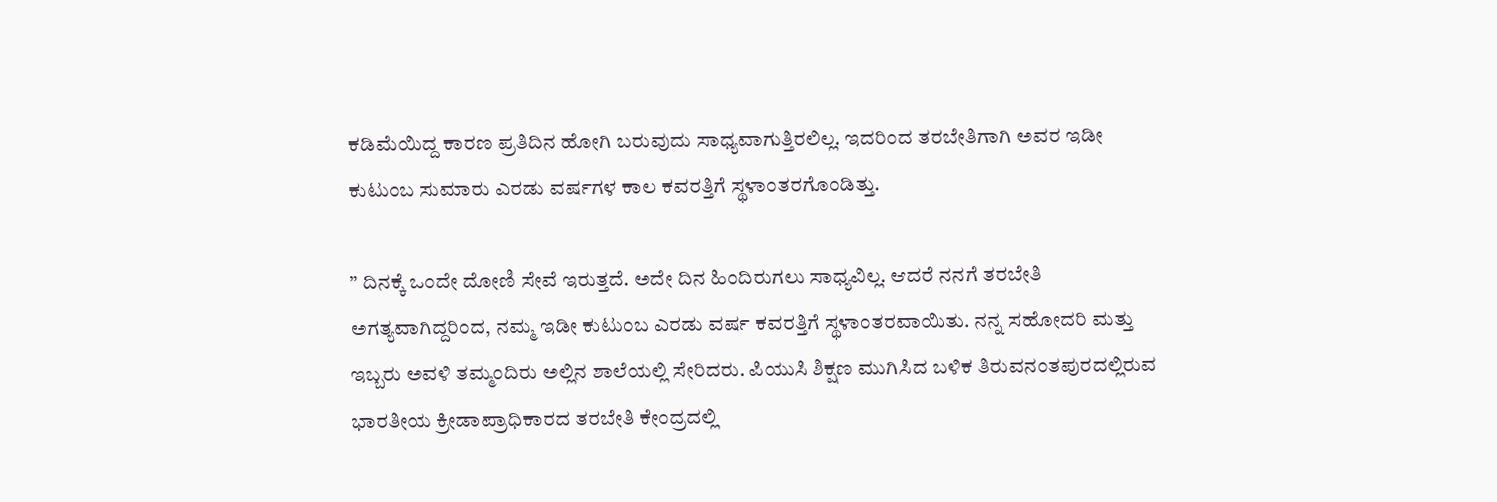ಕಡಿಮೆಯಿದ್ದ ಕಾರಣ ಪ್ರತಿದಿನ ಹೋಗಿ ಬರುವುದು ಸಾಧ್ಯವಾಗುತ್ತಿರಲಿಲ್ಲ. ಇದರಿಂದ ತರಬೇತಿಗಾಗಿ ಅವರ ಇಡೀ ಕುಟುಂಬ ಸುಮಾರು ಎರಡು ವರ್ಷಗಳ ಕಾಲ ಕವರತ್ತಿಗೆ ಸ್ಥಳಾಂತರಗೊಂಡಿತ್ತು.

” ದಿನಕ್ಕೆ ಒಂದೇ ದೋಣಿ ಸೇವೆ ಇರುತ್ತದೆ. ಅದೇ ದಿನ ಹಿಂದಿರುಗಲು ಸಾಧ್ಯವಿಲ್ಲ. ಆದರೆ ನನಗೆ ತರಬೇತಿ ಅಗತ್ಯವಾಗಿದ್ದರಿಂದ, ನಮ್ಮ ಇಡೀ ಕುಟುಂಬ ಎರಡು ವರ್ಷ ಕವರತ್ತಿಗೆ ಸ್ಥಳಾಂತರವಾಯಿತು. ನನ್ನ ಸಹೋದರಿ ಮತ್ತು ಇಬ್ಬರು ಅವಳಿ ತಮ್ಮಂದಿರು ಅಲ್ಲಿನ ಶಾಲೆಯಲ್ಲಿ ಸೇರಿದರು. ಪಿಯುಸಿ ಶಿಕ್ಷಣ ಮುಗಿಸಿದ ಬಳಿಕ ತಿರುವನಂತಪುರದಲ್ಲಿರುವ ಭಾರತೀಯ ಕ್ರೀಡಾಪ್ರಾಧಿಕಾರದ ತರಬೇತಿ ಕೇಂದ್ರದಲ್ಲಿ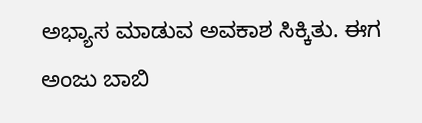ಅಭ್ಯಾಸ ಮಾಡುವ ಅವಕಾಶ ಸಿಕ್ಕಿತು. ಈಗ ಅಂಜು ಬಾಬಿ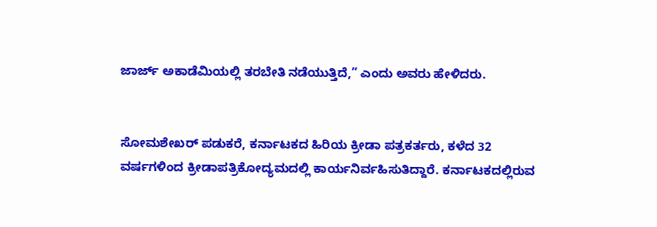ಜಾರ್ಜ್‌ ಅಕಾಡೆಮಿಯಲ್ಲಿ ತರಬೇತಿ ನಡೆಯುತ್ತಿದೆ,” ಎಂದು ಅವರು ಹೇಳಿದರು.


ಸೋಮಶೇಖರ್‌ ಪಡುಕರೆ, ಕರ್ನಾಟಕದ ಹಿರಿಯ ಕ್ರೀಡಾ ಪತ್ರಕರ್ತರು, ಕಳೆದ 32 ವರ್ಷಗಳಿಂದ ಕ್ರೀಡಾಪತ್ರಿಕೋದ್ಯಮದಲ್ಲಿ ಕಾರ್ಯನಿರ್ವಹಿಸುತಿದ್ದಾರೆ. ಕರ್ನಾಟಕದಲ್ಲಿರುವ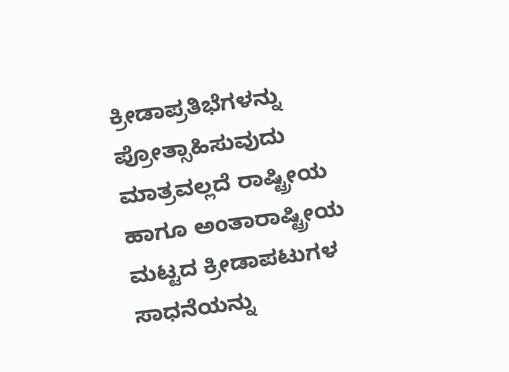ಕ್ರೀಡಾಪ್ರತಿಭೆಗಳನ್ನು ಪ್ರೋತ್ಸಾಹಿಸುವುದು ಮಾತ್ರವಲ್ಲದೆ ರಾಷ್ಟ್ರೀಯ ಹಾಗೂ ಅಂತಾರಾಷ್ಟ್ರೀಯ ಮಟ್ಟದ ಕ್ರೀಡಾಪಟುಗಳ ಸಾಧನೆಯನ್ನು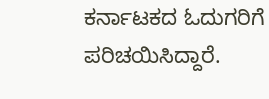ಕರ್ನಾಟಕದ ಓದುಗರಿಗೆ ಪರಿಚಯಿಸಿದ್ದಾರೆ.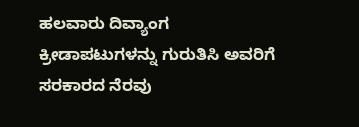ಹಲವಾರು ದಿವ್ಯಾಂಗ ಕ್ರೀಡಾಪಟುಗಳನ್ನು ಗುರುತಿಸಿ ಅವರಿಗೆ ಸರಕಾರದ ನೆರವು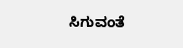ಸಿಗುವಂತೆ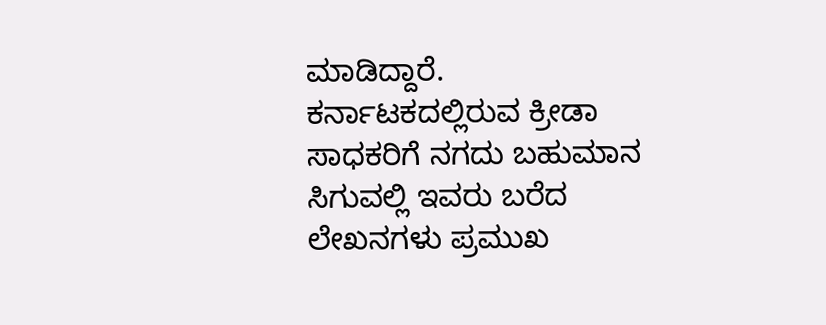ಮಾಡಿದ್ದಾರೆ. ಕರ್ನಾಟಕದಲ್ಲಿರುವ ಕ್ರೀಡಾ ಸಾಧಕರಿಗೆ ನಗದು ಬಹುಮಾನ ಸಿಗುವಲ್ಲಿ ಇವರು ಬರೆದ ಲೇಖನಗಳು ಪ್ರಮುಖ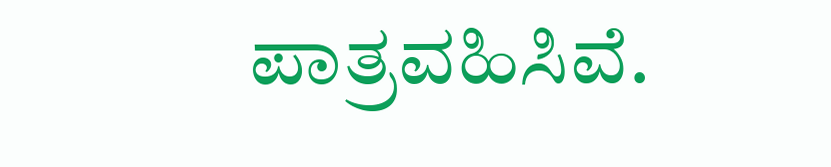ಪಾತ್ರವಹಿಸಿವೆ.